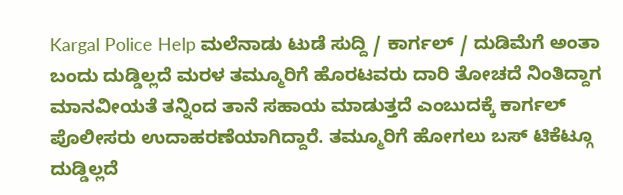Kargal Police Help ಮಲೆನಾಡು ಟುಡೆ ಸುದ್ದಿ / ಕಾರ್ಗಲ್ / ದುಡಿಮೆಗೆ ಅಂತಾ ಬಂದು ದುಡ್ಡಿಲ್ಲದೆ ಮರಳ ತಮ್ಮೂರಿಗೆ ಹೊರಟವರು ದಾರಿ ತೋಚದೆ ನಿಂತಿದ್ದಾಗ ಮಾನವೀಯತೆ ತನ್ನಿಂದ ತಾನೆ ಸಹಾಯ ಮಾಡುತ್ತದೆ ಎಂಬುದಕ್ಕೆ ಕಾರ್ಗಲ್ ಪೊಲೀಸರು ಉದಾಹರಣೆಯಾಗಿದ್ದಾರೆ. ತಮ್ಮೂರಿಗೆ ಹೋಗಲು ಬಸ್ ಟಿಕೆಟ್ಗೂ ದುಡ್ಡಿಲ್ಲದೆ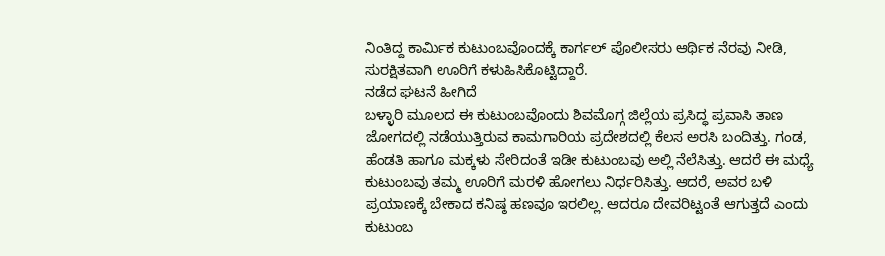ನಿಂತಿದ್ದ ಕಾರ್ಮಿಕ ಕುಟುಂಬವೊಂದಕ್ಕೆ ಕಾರ್ಗಲ್ ಪೊಲೀಸರು ಆರ್ಥಿಕ ನೆರವು ನೀಡಿ, ಸುರಕ್ಷಿತವಾಗಿ ಊರಿಗೆ ಕಳುಹಿಸಿಕೊಟ್ಟಿದ್ದಾರೆ.
ನಡೆದ ಘಟನೆ ಹೀಗಿದೆ
ಬಳ್ಳಾರಿ ಮೂಲದ ಈ ಕುಟುಂಬವೊಂದು ಶಿವಮೊಗ್ಗ ಜಿಲ್ಲೆಯ ಪ್ರಸಿದ್ಧ ಪ್ರವಾಸಿ ತಾಣ ಜೋಗದಲ್ಲಿ ನಡೆಯುತ್ತಿರುವ ಕಾಮಗಾರಿಯ ಪ್ರದೇಶದಲ್ಲಿ ಕೆಲಸ ಅರಸಿ ಬಂದಿತ್ತು. ಗಂಡ, ಹೆಂಡತಿ ಹಾಗೂ ಮಕ್ಕಳು ಸೇರಿದಂತೆ ಇಡೀ ಕುಟುಂಬವು ಅಲ್ಲಿ ನೆಲೆಸಿತ್ತು. ಆದರೆ ಈ ಮಧ್ಯೆ ಕುಟುಂಬವು ತಮ್ಮ ಊರಿಗೆ ಮರಳಿ ಹೋಗಲು ನಿರ್ಧರಿಸಿತ್ತು. ಆದರೆ, ಅವರ ಬಳಿ ಪ್ರಯಾಣಕ್ಕೆ ಬೇಕಾದ ಕನಿಷ್ಠ ಹಣವೂ ಇರಲಿಲ್ಲ. ಆದರೂ ದೇವರಿಟ್ಟಂತೆ ಆಗುತ್ತದೆ ಎಂದು ಕುಟುಂಬ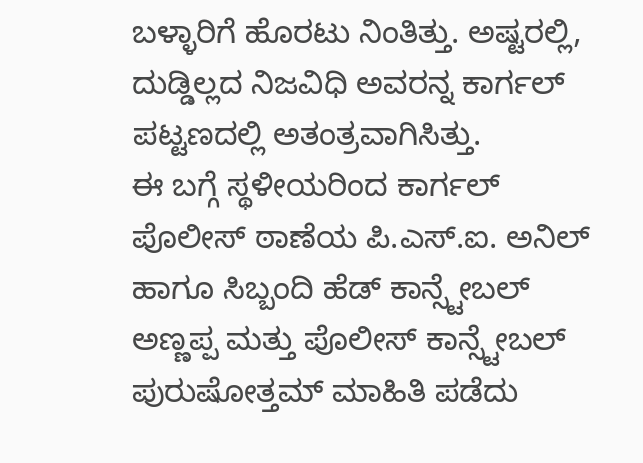ಬಳ್ಳಾರಿಗೆ ಹೊರಟು ನಿಂತಿತ್ತು. ಅಷ್ಟರಲ್ಲಿ, ದುಡ್ಡಿಲ್ಲದ ನಿಜವಿಧಿ ಅವರನ್ನ ಕಾರ್ಗಲ್ ಪಟ್ಟಣದಲ್ಲಿ ಅತಂತ್ರವಾಗಿಸಿತ್ತು.
ಈ ಬಗ್ಗೆ ಸ್ಥಳೀಯರಿಂದ ಕಾರ್ಗಲ್ ಪೊಲೀಸ್ ಠಾಣೆಯ ಪಿ.ಎಸ್.ಐ. ಅನಿಲ್ ಹಾಗೂ ಸಿಬ್ಬಂದಿ ಹೆಡ್ ಕಾನ್ಸ್ಟೇಬಲ್ ಅಣ್ಣಪ್ಪ ಮತ್ತು ಪೊಲೀಸ್ ಕಾನ್ಸ್ಟೇಬಲ್ ಪುರುಷೋತ್ತಮ್ ಮಾಹಿತಿ ಪಡೆದು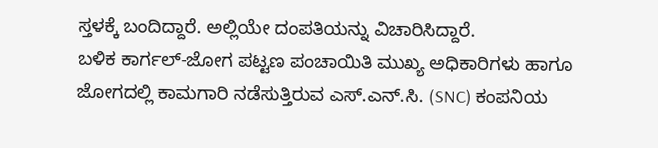ಸ್ತಳಕ್ಕೆ ಬಂದಿದ್ದಾರೆ. ಅಲ್ಲಿಯೇ ದಂಪತಿಯನ್ನು ವಿಚಾರಿಸಿದ್ದಾರೆ.
ಬಳಿಕ ಕಾರ್ಗಲ್-ಜೋಗ ಪಟ್ಟಣ ಪಂಚಾಯಿತಿ ಮುಖ್ಯ ಅಧಿಕಾರಿಗಳು ಹಾಗೂ ಜೋಗದಲ್ಲಿ ಕಾಮಗಾರಿ ನಡೆಸುತ್ತಿರುವ ಎಸ್.ಎನ್.ಸಿ. (SNC) ಕಂಪನಿಯ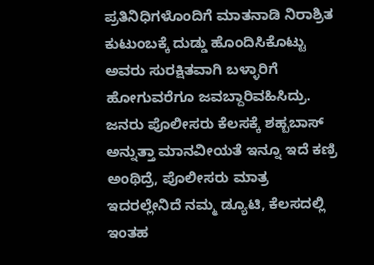ಪ್ರತಿನಿಧಿಗಳೊಂದಿಗೆ ಮಾತನಾಡಿ ನಿರಾಶ್ರಿತ ಕುಟುಂಬಕ್ಕೆ ದುಡ್ಡು ಹೊಂದಿಸಿಕೊಟ್ಟು ಅವರು ಸುರಕ್ಷಿತವಾಗಿ ಬಳ್ಳಾರಿಗೆ ಹೋಗುವರೆಗೂ ಜವಬ್ದಾರಿವಹಿಸಿದ್ರು.
ಜನರು ಪೊಲೀಸರು ಕೆಲಸಕ್ಕೆ ಶಹ್ಬಬಾಸ್ ಅನ್ನುತ್ತಾ ಮಾನವೀಯತೆ ಇನ್ನೂ ಇದೆ ಕಣ್ರಿ ಅಂಥಿದ್ರೆ, ಪೊಲೀಸರು ಮಾತ್ರ ಇದರಲ್ಲೇನಿದೆ ನಮ್ಮ ಡ್ಯೂಟಿ, ಕೆಲಸದಲ್ಲಿ ಇಂತಹ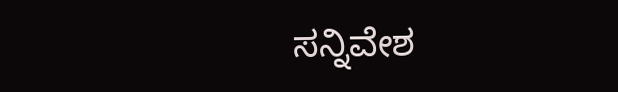ಸನ್ನಿವೇಶ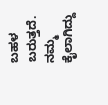ಬಹಳ ಬರುತ್ತದೆ. ನಮ್ಮ ಕೈಲಾಗಿದ್ದು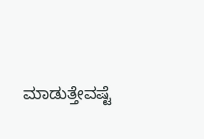ಮಾಡುತ್ತೇವಷ್ಟೆ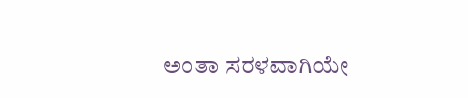ಅಂತಾ ಸರಳವಾಗಿಯೇ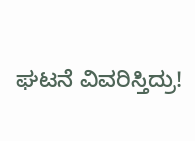ಘಟನೆ ವಿವರಿಸ್ತಿದ್ರು!